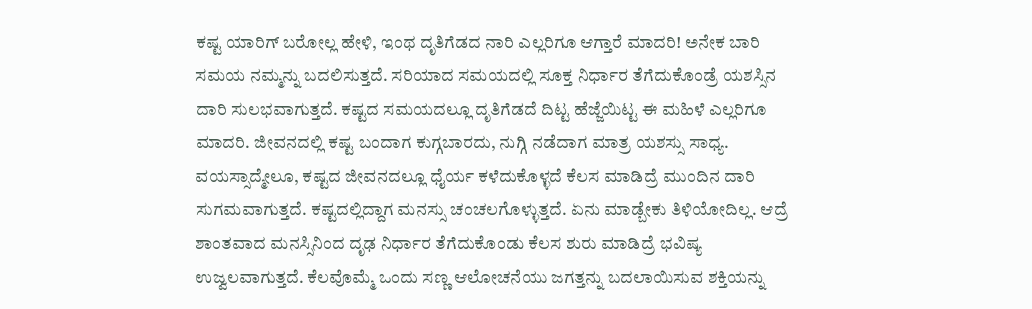ಕಷ್ಟ ಯಾರಿಗ್ ಬರೋಲ್ಲ ಹೇಳಿ, ಇಂಥ ದೃತಿಗೆಡದ ನಾರಿ ಎಲ್ಲರಿಗೂ ಆಗ್ತಾರೆ ಮಾದರಿ! ಅನೇಕ ಬಾರಿ ಸಮಯ ನಮ್ಮನ್ನು ಬದಲಿಸುತ್ತದೆ. ಸರಿಯಾದ ಸಮಯದಲ್ಲಿ ಸೂಕ್ತ ನಿರ್ಧಾರ ತೆಗೆದುಕೊಂಡ್ರೆ ಯಶಸ್ಸಿನ ದಾರಿ ಸುಲಭವಾಗುತ್ತದೆ. ಕಷ್ಟದ ಸಮಯದಲ್ಲೂ ದೃತಿಗೆಡದೆ ದಿಟ್ಟ ಹೆಜ್ಜೆಯಿಟ್ಟ ಈ ಮಹಿಳೆ ಎಲ್ಲರಿಗೂ ಮಾದರಿ. ಜೀವನದಲ್ಲಿ ಕಷ್ಟ ಬಂದಾಗ ಕುಗ್ಗಬಾರದು, ನುಗ್ಗಿ ನಡೆದಾಗ ಮಾತ್ರ ಯಶಸ್ಸು ಸಾಧ್ಯ. ವಯಸ್ಸಾದ್ಮೇಲೂ, ಕಷ್ಟದ ಜೀವನದಲ್ಲೂ ಧೈರ್ಯ ಕಳೆದುಕೊಳ್ಳದೆ ಕೆಲಸ ಮಾಡಿದ್ರೆ ಮುಂದಿನ ದಾರಿ ಸುಗಮವಾಗುತ್ತದೆ. ಕಷ್ಟದಲ್ಲಿದ್ದಾಗ ಮನಸ್ಸು ಚಂಚಲಗೊಳ್ಳುತ್ತದೆ. ಏನು ಮಾಡ್ಬೇಕು ತಿಳಿಯೋದಿಲ್ಲ. ಆದ್ರೆ ಶಾಂತವಾದ ಮನಸ್ಸಿನಿಂದ ದೃಢ ನಿರ್ಧಾರ ತೆಗೆದುಕೊಂಡು ಕೆಲಸ ಶುರು ಮಾಡಿದ್ರೆ ಭವಿಷ್ಯ ಉಜ್ವಲವಾಗುತ್ತದೆ. ಕೆಲವೊಮ್ಮೆ ಒಂದು ಸಣ್ಣ ಆಲೋಚನೆಯು ಜಗತ್ತನ್ನು ಬದಲಾಯಿಸುವ ಶಕ್ತಿಯನ್ನು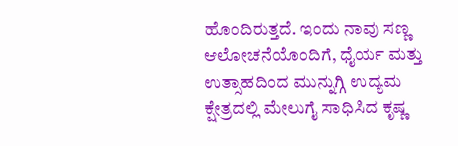ಹೊಂದಿರುತ್ತದೆ. ಇಂದು ನಾವು ಸಣ್ಣ ಆಲೋಚನೆಯೊಂದಿಗೆ, ಧೈರ್ಯ ಮತ್ತು ಉತ್ಸಾಹದಿಂದ ಮುನ್ನುಗ್ಗಿ ಉದ್ಯಮ ಕ್ಷೇತ್ರದಲ್ಲಿ ಮೇಲುಗೈ ಸಾಧಿಸಿದ ಕೃಷ್ಣ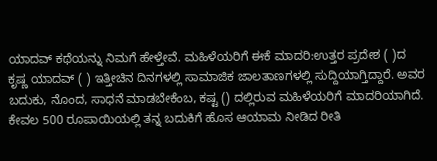ಯಾದವ್ ಕಥೆಯನ್ನು ನಿಮಗೆ ಹೇಳ್ತೇವೆ. ಮಹಿಳೆಯರಿಗೆ ಈಕೆ ಮಾದರಿ:ಉತ್ತರ ಪ್ರದೇಶ ( )ದ ಕೃಷ್ಣ ಯಾದವ್ ( ) ಇತ್ತೀಚಿನ ದಿನಗಳಲ್ಲಿ ಸಾಮಾಜಿಕ ಜಾಲತಾಣಗಳಲ್ಲಿ ಸುದ್ದಿಯಾಗ್ತಿದ್ದಾರೆ. ಅವರ ಬದುಕು, ನೊಂದ, ಸಾಧನೆ ಮಾಡಬೇಕೆಂಬ, ಕಷ್ಟ () ದಲ್ಲಿರುವ ಮಹಿಳೆಯರಿಗೆ ಮಾದರಿಯಾಗಿದೆ. ಕೇವಲ 500 ರೂಪಾಯಿಯಲ್ಲಿ ತನ್ನ ಬದುಕಿಗೆ ಹೊಸ ಆಯಾಮ ನೀಡಿದ ರೀತಿ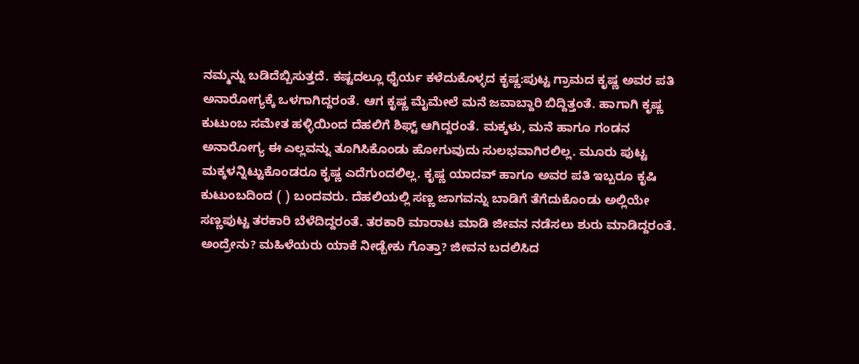ನಮ್ಮನ್ನು ಬಡಿದೆಬ್ಬಿಸುತ್ತದೆ. ಕಷ್ಟದಲ್ಲೂ ಧೈರ್ಯ ಕಳೆದುಕೊಳ್ಳದ ಕೃಷ್ಣ:ಪುಟ್ಟ ಗ್ರಾಮದ ಕೃಷ್ಣ ಅವರ ಪತಿ ಅನಾರೋಗ್ಯಕ್ಕೆ ಒಳಗಾಗಿದ್ದರಂತೆ. ಆಗ ಕೃಷ್ಣ ಮೈಮೇಲೆ ಮನೆ ಜವಾಬ್ದಾರಿ ಬಿದ್ದಿತ್ತಂತೆ. ಹಾಗಾಗಿ ಕೃಷ್ಣ ಕುಟುಂಬ ಸಮೇತ ಹಳ್ಳಿಯಿಂದ ದೆಹಲಿಗೆ ಶಿಫ್ಟ್ ಆಗಿದ್ದರಂತೆ. ಮಕ್ಕಳು, ಮನೆ ಹಾಗೂ ಗಂಡನ ಅನಾರೋಗ್ಯ ಈ ಎಲ್ಲವನ್ನು ತೂಗಿಸಿಕೊಂಡು ಹೋಗುವುದು ಸುಲಭವಾಗಿರಲಿಲ್ಲ. ಮೂರು ಪುಟ್ಟ ಮಕ್ಕಳನ್ನಿಟ್ಟುಕೊಂಡರೂ ಕೃಷ್ಣ ಎದೆಗುಂದಲಿಲ್ಲ. ಕೃಷ್ಣ ಯಾದವ್ ಹಾಗೂ ಅವರ ಪತಿ ಇಬ್ಬರೂ ಕೃಷಿ ಕುಟುಂಬದಿಂದ ( ) ಬಂದವರು. ದೆಹಲಿಯಲ್ಲಿ ಸಣ್ಣ ಜಾಗವನ್ನು ಬಾಡಿಗೆ ತೆಗೆದುಕೊಂಡು ಅಲ್ಲಿಯೇ ಸಣ್ಣಪುಟ್ಟ ತರಕಾರಿ ಬೆಳೆದಿದ್ದರಂತೆ. ತರಕಾರಿ ಮಾರಾಟ ಮಾಡಿ ಜೀವನ ನಡೆಸಲು ಶುರು ಮಾಡಿದ್ದರಂತೆ. ಅಂದ್ರೇನು? ಮಹಿಳೆಯರು ಯಾಕೆ ನೀಡ್ಬೇಕು ಗೊತ್ತಾ? ಜೀವನ ಬದಲಿಸಿದ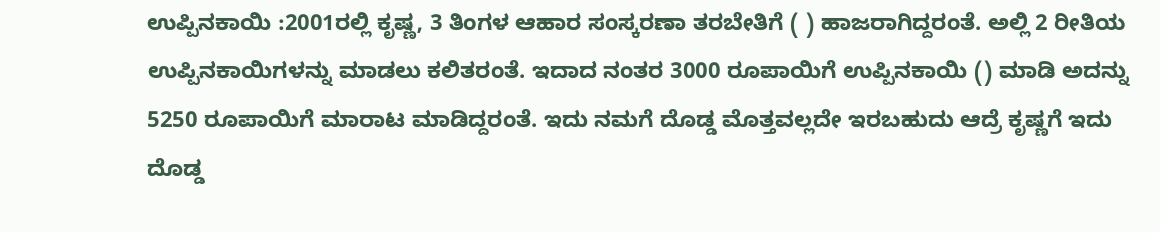ಉಪ್ಪಿನಕಾಯಿ :2001ರಲ್ಲಿ ಕೃಷ್ಣ, 3 ತಿಂಗಳ ಆಹಾರ ಸಂಸ್ಕರಣಾ ತರಬೇತಿಗೆ ( ) ಹಾಜರಾಗಿದ್ದರಂತೆ. ಅಲ್ಲಿ 2 ರೀತಿಯ ಉಪ್ಪಿನಕಾಯಿಗಳನ್ನು ಮಾಡಲು ಕಲಿತರಂತೆ. ಇದಾದ ನಂತರ 3000 ರೂಪಾಯಿಗೆ ಉಪ್ಪಿನಕಾಯಿ () ಮಾಡಿ ಅದನ್ನು 5250 ರೂಪಾಯಿಗೆ ಮಾರಾಟ ಮಾಡಿದ್ದರಂತೆ. ಇದು ನಮಗೆ ದೊಡ್ಡ ಮೊತ್ತವಲ್ಲದೇ ಇರಬಹುದು ಆದ್ರೆ ಕೃಷ್ಣಗೆ ಇದು ದೊಡ್ಡ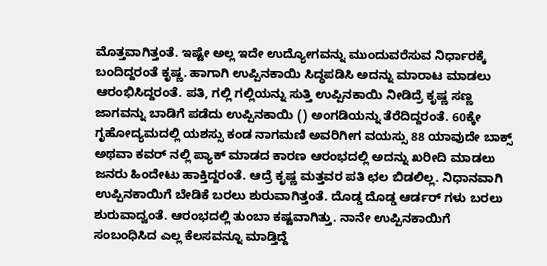ಮೊತ್ತವಾಗಿತ್ತಂತೆ. ಇಷ್ಟೇ ಅಲ್ಲ ಇದೇ ಉದ್ಯೋಗವನ್ನು ಮುಂದುವರೆಸುವ ನಿರ್ಧಾರಕ್ಕೆ ಬಂದಿದ್ದರಂತೆ ಕೃಷ್ಣ. ಹಾಗಾಗಿ ಉಪ್ಪಿನಕಾಯಿ ಸಿದ್ಧಪಡಿಸಿ ಅದನ್ನು ಮಾರಾಟ ಮಾಡಲು ಆರಂಭಿಸಿದ್ದರಂತೆ. ಪತಿ, ಗಲ್ಲಿ ಗಲ್ಲಿಯನ್ನು ಸುತ್ತಿ ಉಪ್ಪಿನಕಾಯಿ ನೀಡಿದ್ರೆ ಕೃಷ್ಣ ಸಣ್ಣ ಜಾಗವನ್ನು ಬಾಡಿಗೆ ಪಡೆದು ಉಪ್ಪಿನಕಾಯಿ () ಅಂಗಡಿಯನ್ನು ತೆರೆದಿದ್ದರಂತೆ. 60ಕ್ಕೇ ಗೃಹೋದ್ಯಮದಲ್ಲಿ ಯಶಸ್ಸು ಕಂಡ ನಾಗಮಣಿ ಅವರಿಗೀಗ ವಯಸ್ಸು 88 ಯಾವುದೇ ಬಾಕ್ಸ್ ಅಥವಾ ಕವರ್ ನಲ್ಲಿ ಪ್ಯಾಕ್ ಮಾಡದ ಕಾರಣ ಆರಂಭದಲ್ಲಿ ಅದನ್ನು ಖರೀದಿ ಮಾಡಲು ಜನರು ಹಿಂದೇಟು ಹಾಕ್ತಿದ್ದರಂತೆ. ಆದ್ರೆ ಕೃಷ್ಣ ಮತ್ತವರ ಪತಿ ಛಲ ಬಿಡಲಿಲ್ಲ. ನಿಧಾನವಾಗಿ ಉಪ್ಪಿನಕಾಯಿಗೆ ಬೇಡಿಕೆ ಬರಲು ಶುರುವಾಗಿತ್ತಂತೆ. ದೊಡ್ಡ ದೊಡ್ಡ ಆರ್ಡರ್ ಗಳು ಬರಲು ಶುರುವಾದ್ವಂತೆ. ಆರಂಭದಲ್ಲಿ ತುಂಬಾ ಕಷ್ಟವಾಗಿತ್ತು. ನಾನೇ ಉಪ್ಪಿನಕಾಯಿಗೆ ಸಂಬಂಧಿಸಿದ ಎಲ್ಲ ಕೆಲಸವನ್ನೂ ಮಾಡ್ತಿದ್ದೆ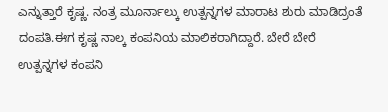ಎನ್ನುತ್ತಾರೆ ಕೃಷ್ಣ. ನಂತ್ರ ಮೂರ್ನಾಲ್ಕು ಉತ್ಪನ್ನಗಳ ಮಾರಾಟ ಶುರು ಮಾಡಿದ್ರಂತೆ ದಂಪತಿ.ಈಗ ಕೃಷ್ಣ ನಾಲ್ಕ ಕಂಪನಿಯ ಮಾಲಿಕರಾಗಿದ್ದಾರೆ. ಬೇರೆ ಬೇರೆ ಉತ್ಪನ್ನಗಳ ಕಂಪನಿ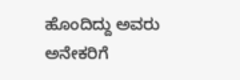ಹೊಂದಿದ್ದು ಅವರು ಅನೇಕರಿಗೆ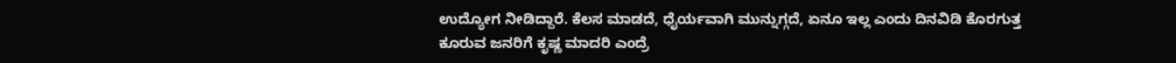ಉದ್ಯೋಗ ನೀಡಿದ್ದಾರೆ. ಕೆಲಸ ಮಾಡದೆ, ಧೈರ್ಯವಾಗಿ ಮುನ್ನುಗ್ಗದೆ, ಏನೂ ಇಲ್ಲ ಎಂದು ದಿನವಿಡಿ ಕೊರಗುತ್ತ ಕೂರುವ ಜನರಿಗೆ ಕೃಷ್ಣ ಮಾದರಿ ಎಂದ್ರೆ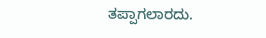ತಪ್ಪಾಗಲಾರದು.